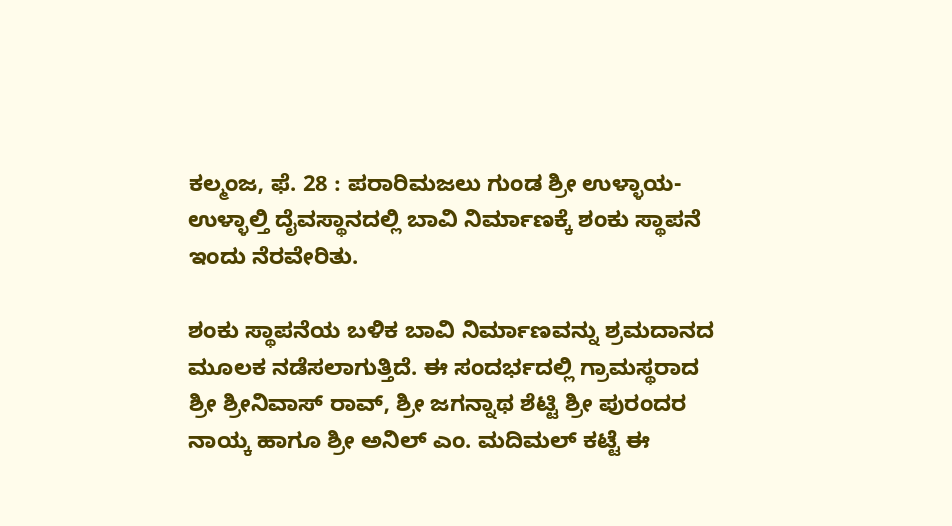ಕಲ್ಮಂಜ, ಫೆ. 28 : ಪರಾರಿಮಜಲು ಗುಂಡ ಶ್ರೀ ಉಳ್ಳಾಯ-ಉಳ್ಳಾಲ್ತಿ ದೈವಸ್ಥಾನದಲ್ಲಿ ಬಾವಿ ನಿರ್ಮಾಣಕ್ಕೆ ಶಂಕು ಸ್ಥಾಪನೆ ಇಂದು ನೆರವೇರಿತು.

ಶಂಕು ಸ್ಥಾಪನೆಯ ಬಳಿಕ ಬಾವಿ ನಿರ್ಮಾಣವನ್ನು ಶ್ರಮದಾನದ ಮೂಲಕ ನಡೆಸಲಾಗುತ್ತಿದೆ. ಈ ಸಂದರ್ಭದಲ್ಲಿ ಗ್ರಾಮಸ್ಥರಾದ ಶ್ರೀ ಶ್ರೀನಿವಾಸ್ ರಾವ್, ಶ್ರೀ ಜಗನ್ನಾಥ ಶೆಟ್ಟಿ ಶ್ರೀ ಪುರಂದರ ನಾಯ್ಕ ಹಾಗೂ ಶ್ರೀ ಅನಿಲ್ ಎಂ. ಮದಿಮಲ್ ಕಟ್ಟೆ ಈ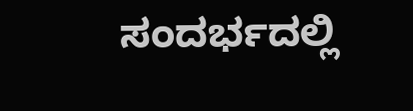ಸಂದರ್ಭದಲ್ಲಿ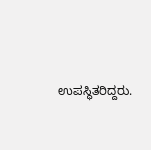ಉಪಸ್ಥಿತರಿದ್ದರು.